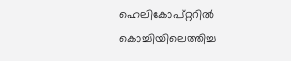ഹെലികോപ്റ്ററിൽ കൊച്ചിയിലെത്തിച്ച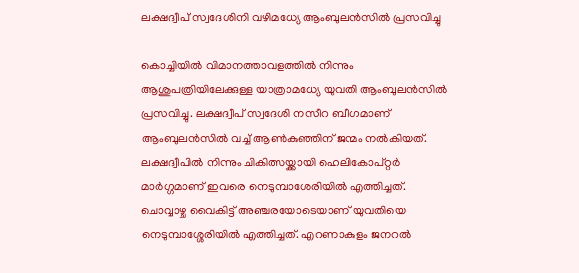ലക്ഷദ്വീപ് സ്വദേശിനി വ‍ഴിമധ്യേ ആംബുലൻസിൽ പ്രസവിച്ചു

കൊച്ചിയിൽ വിമാനത്താവളത്തിൽ നിന്നും ആശുപത്രിയിലേക്കുള്ള യാത്രാമധ്യേ യുവതി ആംബുലൻസിൽ പ്രസവിച്ചു. ലക്ഷദ്വീപ് സ്വദേശി നസീറ ബീഗമാണ് ആംബുലൻസിൽ വച്ച് ആൺകുഞ്ഞിന് ജന്മം നൽകിയത്. ലക്ഷദ്വീപിൽ നിന്നും ചികിത്സയ്ക്കായി ഹെലികോപ്റ്റർ മാർഗ്ഗമാണ് ഇവരെ നെടുമ്പാശേരിയിൽ എത്തിച്ചത്.
ചൊവ്വാഴ്ച വൈകിട്ട് അഞ്ചരയോടെയാണ് യുവതിയെ നെടുമ്പാശ്ശേരിയിൽ എത്തിച്ചത്. എറണാകുളം ജനറൽ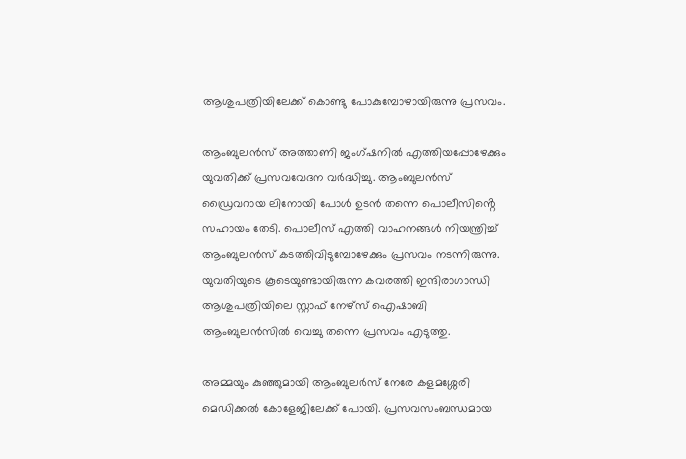ആശുപത്രിയിലേക്ക് കൊണ്ടു പോകുമ്പോഴായിരുന്നു പ്രസവം.

ആംബുലൻസ് അത്താണി ജംഗ്ഷനിൽ എത്തിയപ്പോഴേക്കും യുവതിക്ക് പ്രസവവേദന വർദ്ധിച്ചു. ആംബുലൻസ് ഡ്രൈവറായ ലിനോയി പോൾ ഉടൻ തന്നെ പൊലീസിൻ്റെ സഹായം തേടി. പൊലീസ് എത്തി വാഹനങ്ങൾ നിയന്ത്രിച്ച് ആംബുലൻസ് കടത്തിവിടുമ്പോഴേക്കും പ്രസവം നടന്നിരുന്നു. യുവതിയുടെ കൂടെയുണ്ടായിരുന്ന കവരത്തി ഇന്ദിരാഗാന്ധി ആശുപത്രിയിലെ സ്റ്റാഫ് നേഴ്സ് ഐഷാബി ആംബുലൻസിൽ വെച്ചു തന്നെ പ്രസവം എടുത്തു.

അമ്മയും കുഞ്ഞുമായി ആംബുലർസ് നേരേ കളമശ്ശേരി മെഡിക്കൽ കോളേജിലേക്ക് പോയി. പ്രസവസംബന്ധമായ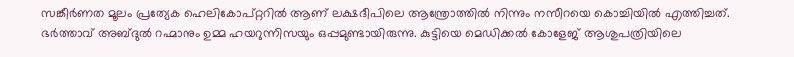സങ്കീർണത മൂലം പ്രത്യേക ഹെലികോപ്റ്ററിൽ ആണ് ലക്ഷദീപിലെ ആന്ത്രോത്തിൽ നിന്നും നസീറയെ കൊച്ചിയിൽ എത്തിച്ചത്. ഭർത്താവ് അബ്ദുൽ റഹ്മാനും ഉമ്മ ഹയറുന്നിസയും ഒപ്പമുണ്ടായിരുന്നു. കുട്ടിയെ മെഡിക്കൽ കോളേജ് ആശുപത്രിയിലെ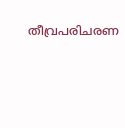തീവ്രപരിചരണ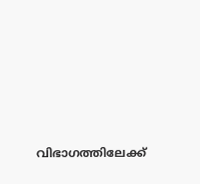വിഭാഗത്തിലേക്ക്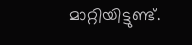മാറ്റിയിട്ടുണ്ട്.